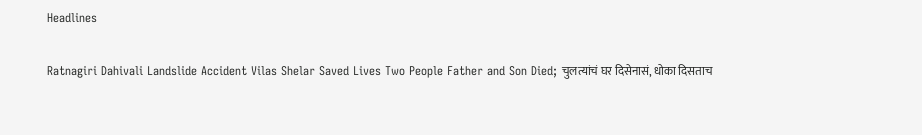Headlines

Ratnagiri Dahivali Landslide Accident Vilas Shelar Saved Lives Two People Father and Son Died; चुलत्यांचं घर दिसेनासं, धोका दिसताच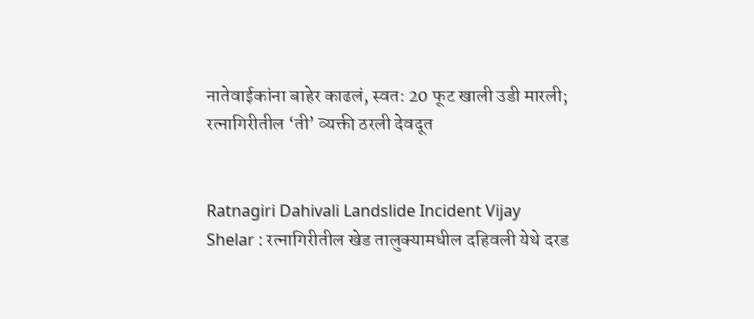नातेवाईकांना बाहेर काढलं, स्वत: 20 फूट खाली उडी मारली; रत्नागिरीतील ‘ती’ व्यक्ती ठरली देवदूत


Ratnagiri Dahivali Landslide Incident Vijay Shelar : रत्नागिरीतील खेड तालुक्यामधील दहिवली येथे दरड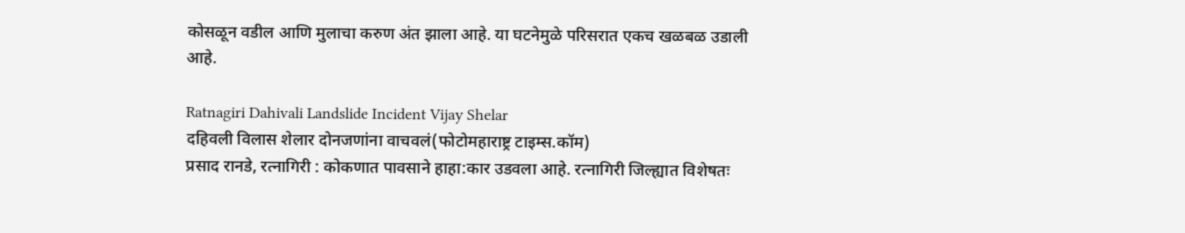कोसळून वडील आणि मुलाचा करुण अंत झाला आहे. या घटनेमुळे परिसरात एकच खळबळ उडाली आहे.

Ratnagiri Dahivali Landslide Incident Vijay Shelar
दहिवली विलास शेलार दोनजणांना वाचवलं(फोटोमहाराष्ट्र टाइम्स.कॉम)
प्रसाद रानडे, रत्नागिरी : कोकणात पावसाने हाहा:कार उडवला आहे. रत्नागिरी जिल्ह्यात विशेषतः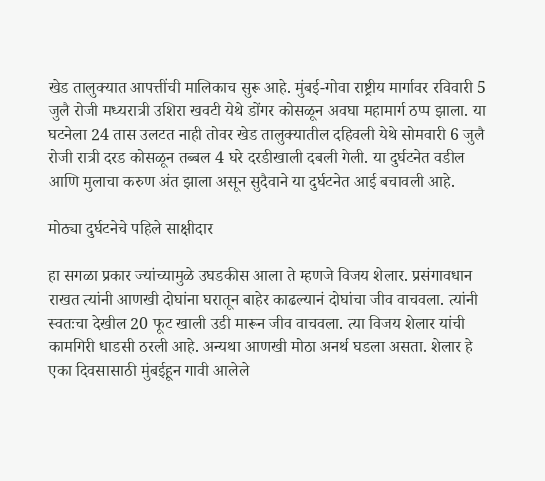खेड तालुक्यात आपत्तींची मालिकाच सुरू आहे. मुंबई-गोवा राष्ट्रीय मार्गावर रविवारी 5 जुलै रोजी मध्यरात्री उशिरा खवटी येथे डोंगर कोसळून अवघा महामार्ग ठप्प झाला. या घटनेला 24 तास उलटत नाही तोवर खेड तालुक्यातील दहिवली येथे सोमवारी 6 जुलै रोजी रात्री दरड कोसळून तब्बल 4 घरे दरडीखाली दबली गेली. या दुर्घटनेत वडील आणि मुलाचा करुण अंत झाला असून सुदैवाने या दुर्घटनेत आई बचावली आहे.

मोठ्या दुर्घटनेचे पहिले साक्षीदार

हा सगळा प्रकार ज्यांच्यामुळे उघडकीस आला ते म्हणजे विजय शेलार. प्रसंगावधान राखत त्यांनी आणखी दोघांना घरातून बाहेर काढल्यानं दोघांचा जीव वाचवला. त्यांनी स्वतःचा देखील 20 फूट खाली उडी मारून जीव वाचवला. त्या विजय शेलार यांची कामगिरी धाडसी ठरली आहे. अन्यथा आणखी मोठा अनर्थ घडला असता. शेलार हे एका दिवसासाठी मुंबईहून गावी आलेले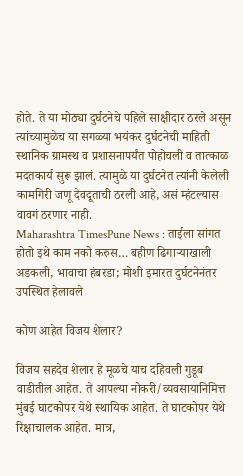होते. ते या मोठ्या दुर्घटनेचे पहिले साक्षीदार ठरले असून त्यांच्यामुळेच या सगळ्या भयंकर दुर्घटनेची माहिती स्थानिक ग्रामस्थ व प्रशासनापर्यंत पोहोचली व तात्काळ मदतकार्य सुरू झालं. त्यामुळे या दुर्घटनेत त्यांनी केलेली कामगिरी जणू देवदूताची ठरली आहे, असं म्हंटल्यास वावगं ठरणार नाही.
Maharashtra TimesPune News : ताईला सांगत होतो इथे काम नको करुस… बहीण ढिगाऱ्याखाली अडकली, भावाचा हंबरडा; मोशी इमारत दुर्घटनेनंतर उपस्थित हेलावले

कोण आहेत विजय शेलार?

विजय सहदेव शेलार हे मूळचे याच दहिवली गुडूब वाडीतील आहेत. ते आपल्या नोकरी/व्यवसायानिमित्त मुंबई घाटकोपर येथे स्थायिक आहेत. ते घाटकोपर येथे रिक्षाचालक आहेत. मात्र,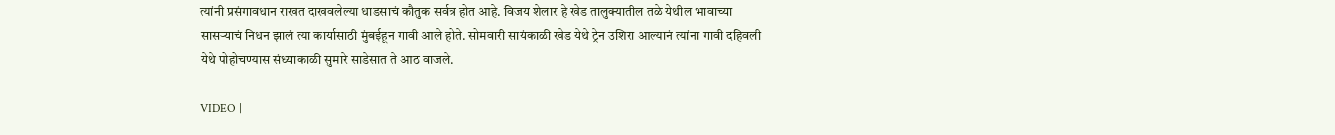त्यांनी प्रसंगावधान राखत दाखवलेल्या धाडसाचं कौतुक सर्वत्र होत आहे. विजय शेलार हे खेड तालुक्यातील तळे येथील भावाच्या सासर्‍याचं निधन झालं त्या कार्यासाठी मुंबईहून गावी आले होते. सोमवारी सायंकाळी खेड येथे ट्रेन उशिरा आल्यानं त्यांना गावी दहिवली येथे पोहोचण्यास संध्याकाळी सुमारे साडेसात ते आठ वाजले.

VIDEO |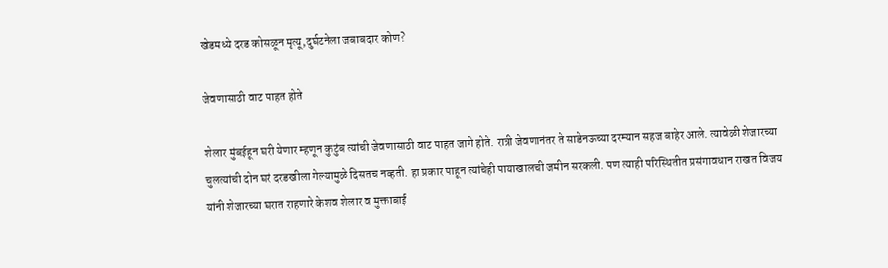खेडमध्ये दरड कोसळून मृत्यू,दुर्घटनेला जबाबदार कोण?

जेवणासाठी वाट पाहत होते

शेलार मुंबईहून घरी येणार म्हणून कुटुंब त्यांची जेवणासाठी वाट पाहत जागे होते. रात्री जेवणानंतर ते साडेनऊच्या दरम्यान सहज बाहेर आले. त्यावेळी शेजारच्या चुलत्यांची दोन घरं दरडखीला गेल्यामुळे दिसतच नव्हती. हा प्रकार पाहून त्यांचेही पायाखालची जमीन सरकली. पण त्याही परिस्थितीत प्रसंगावधान राखत विजय यांनी शेजारच्या घरात राहणारे केशव शेलार व मुक्ताबाई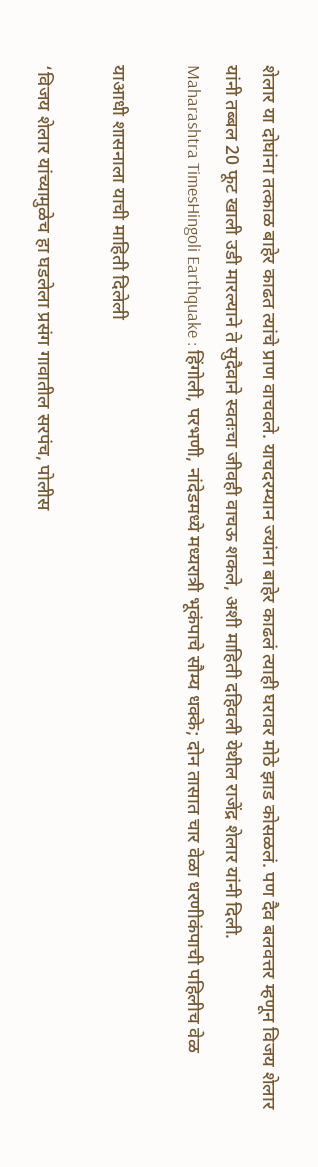शेलार या दोघांना तत्काळ बाहेर काढत त्यांचे प्राण वाचवले. याचदरम्यान ज्यांना बाहेर काढलं त्याही घरावर मोठे झाड कोसळलं. पण दैव बलवत्तर म्हणून विजय शेलार यांनी तब्बल 20 फूट खाली उडी मारल्याने ते सुदैवाने स्वतःचा जीवही वाचऊ शकले, अशी माहिती दहिवली येथील राजेंद्र शेलार यांनी दिली.
Maharashtra TimesHingoli Earthquake : हिंगोली, परभणी, नांदेडमध्ये मध्यरात्री भूकंपाचे सौम्य धक्के; दोन तासात चार वेळा धरणीकंपाची पहिलीच वेळ

याआधी शासनाला याची माहिती दिलेली

‘विजय शेलार यांच्यामुळेच हा घडलेला प्रसंग गावातील सरपंच, पोलीस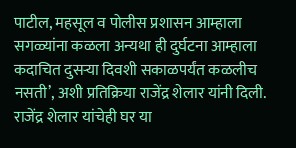पाटील, महसूल व पोलीस प्रशासन आम्हाला सगळ्यांना कळला अन्यथा ही दुर्घटना आम्हाला कदाचित दुसऱ्या दिवशी सकाळपर्यंत कळलीच नसती’, अशी प्रतिक्रिया राजेंद्र शेलार यांनी दिली. राजेंद्र शेलार यांचेही घर या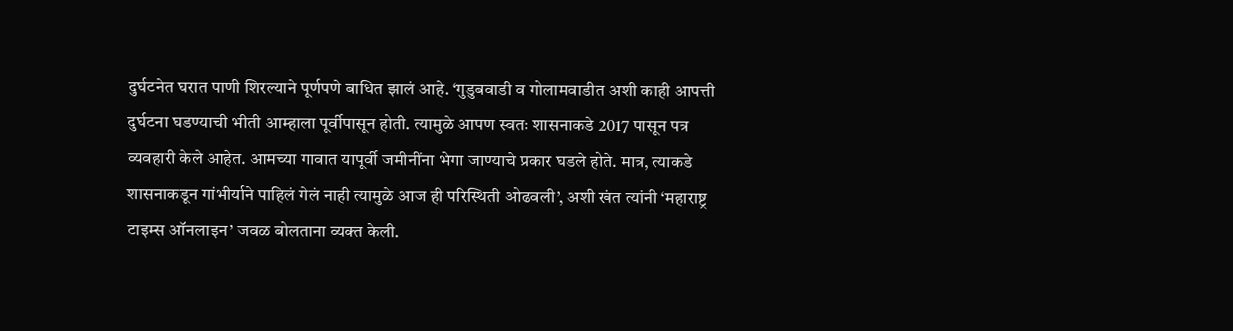दुर्घटनेत घरात पाणी शिरल्याने पूर्णपणे बाधित झालं आहे. ‘गुडुबवाडी व गोलामवाडीत अशी काही आपत्ती दुर्घटना घडण्याची भीती आम्हाला पूर्वीपासून होती. त्यामुळे आपण स्वतः शासनाकडे 2017 पासून पत्र व्यवहारी केले आहेत. आमच्या गावात यापूर्वी जमीनींना भेगा जाण्याचे प्रकार घडले होते. मात्र, त्याकडे शासनाकडून गांभीर्याने पाहिलं गेलं नाही त्यामुळे आज ही परिस्थिती ओढवली’, अशी खंत त्यांनी ‘महाराष्ट्र टाइम्स ऑनलाइन’ जवळ बोलताना व्यक्त केली.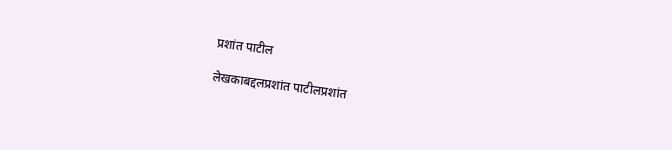प्रशांत पाटील

लेखकाबद्दलप्रशांत पाटीलप्रशांत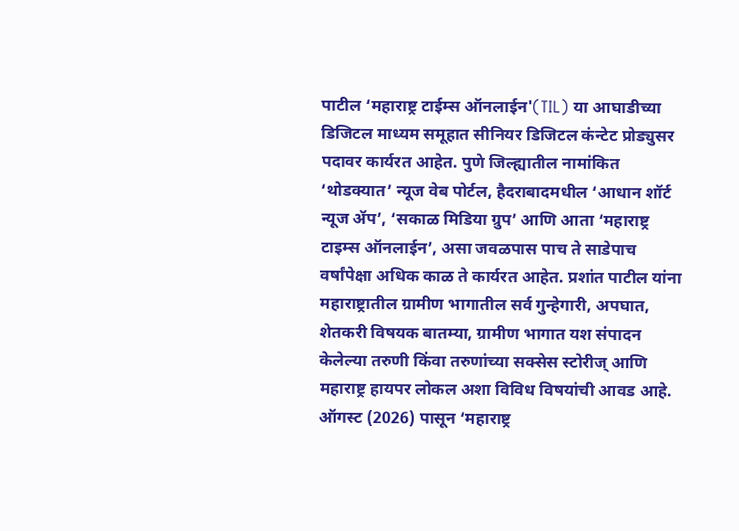पाटील ‘महाराष्ट्र टाईम्स ऑनलाईन'(TIL) या आघाडीच्या डिजिटल माध्यम समूहात सीनियर डिजिटल कंन्टेट प्रोड्युसर पदावर कार्यरत आहेत. पुणे जिल्ह्यातील नामांकित ‘थोडक्यात’ न्यूज वेब पोर्टल, हैदराबादमधील ‘आधान शॉर्ट न्यूज ॲप’, ‘सकाळ मिडिया ग्रुप’ आणि आता ‘महाराष्ट्र टाइम्स ऑनलाईन’, असा जवळपास पाच ते साडेपाच वर्षांपेक्षा अधिक काळ ते कार्यरत आहेत. प्रशांत पाटील यांना महाराष्ट्रातील ग्रामीण भागातील सर्व गुन्हेगारी, अपघात, शेतकरी विषयक बातम्या, ग्रामीण भागात यश संपादन केलेल्या तरुणी किंवा तरुणांच्या सक्सेस स्टोरीज् आणि महाराष्ट्र हायपर लोकल अशा विविध विषयांची आवड आहे. ऑगस्ट (2026) पासून ‘महाराष्ट्र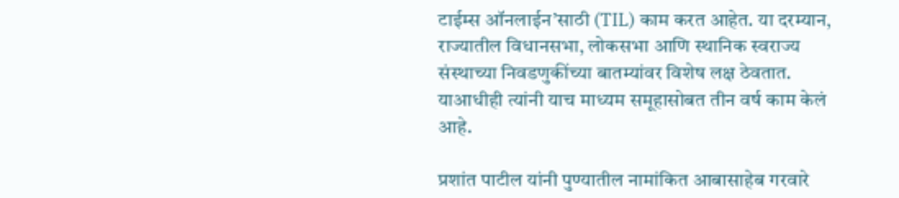टाईम्स ऑनलाईन’साठी (TIL) काम करत आहेत. या दरम्यान, राज्यातील विधानसभा, लोकसभा आणि स्थानिक स्वराज्य संस्थाच्या निवडणुकींच्या बातम्यांवर विशेष लक्ष ठेवतात. याआधीही त्यांनी याच माध्यम समूहासोबत तीन वर्ष काम केलं आहे.

प्रशांत पाटील यांनी पुण्यातील नामांकित आबासाहेब गरवारे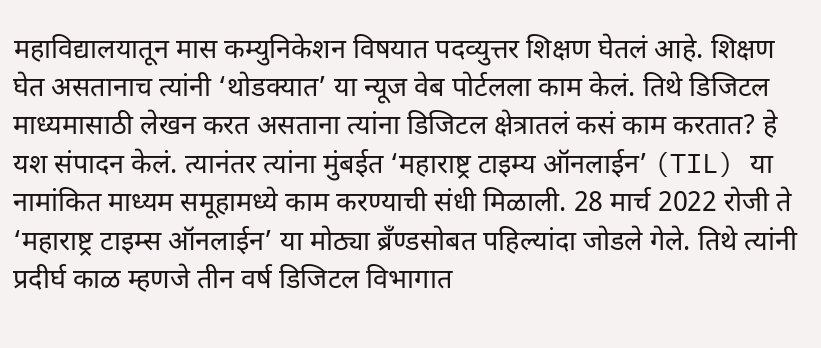महाविद्यालयातून मास कम्युनिकेशन विषयात पदव्युत्तर शिक्षण घेतलं आहे. शिक्षण घेत असतानाच त्यांनी ‘थोडक्यात’ या न्यूज वेब पोर्टलला काम केलं. तिथे डिजिटल माध्यमासाठी लेखन करत असताना त्यांना डिजिटल क्षेत्रातलं कसं काम करतात? हे यश संपादन केलं. त्यानंतर त्यांना मुंबईत ‘महाराष्ट्र टाइम्य ऑनलाईन’ (TIL) या नामांकित माध्यम समूहामध्ये काम करण्याची संधी मिळाली. 28 मार्च 2022 रोजी ते ‘महाराष्ट्र टाइम्स ऑनलाईन’ या मोठ्या ब्रँण्डसोबत पहिल्यांदा जोडले गेले. तिथे त्यांनी प्रदीर्घ काळ म्हणजे तीन वर्ष डिजिटल विभागात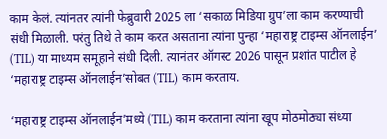काम केलं. त्यांनतर त्यांनी फेब्रुवारी 2025 ला ‘सकाळ मिडिया ग्रुप’ला काम करण्याची संधी मिळाली. परंतु तिथे ते काम करत असताना त्यांना पुन्हा ‘महाराष्ट्र टाइम्स ऑनलाईन’ (TIL) या माध्यम समूहाने संधी दिली. त्यानंतर ऑगस्ट 2026 पासून प्रशांत पाटील हे ‘महाराष्ट्र टाइम्स ऑनलाईन’सोबत (TIL) काम करताय.

‘महाराष्ट्र टाइम्स ऑनलाईन’मध्ये (TIL) काम करताना त्यांना खूप मोठमोठ्या संध्या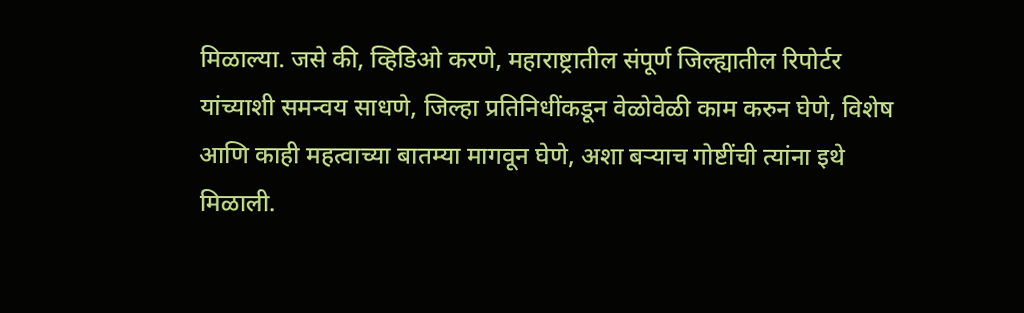मिळाल्या. जसे की, व्हिडिओ करणे, महाराष्ट्रातील संपूर्ण जिल्ह्यातील रिपोर्टर यांच्याशी समन्वय साधणे, जिल्हा प्रतिनिधींकडून वेळोवेळी काम करुन घेणे, विशेष आणि काही महत्वाच्या बातम्या मागवून घेणे, अशा बऱ्याच गोष्टींची त्यांना इथे मिळाली.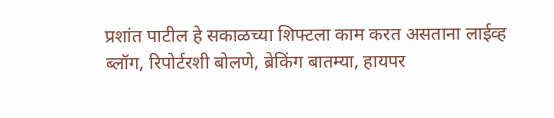प्रशांत पाटील हे सकाळच्या शिफ्टला काम करत असताना लाईव्ह ब्लॉग, रिपोर्टरशी बोलणे, ब्रेकिंग बातम्या, हायपर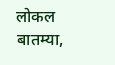लोकल बातम्या,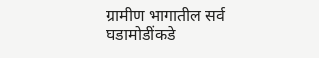ग्रामीण भागातील सर्व घडामोडींकडे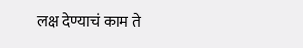लक्ष देण्याचं काम ते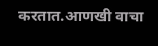करतात.आणखी वाचा